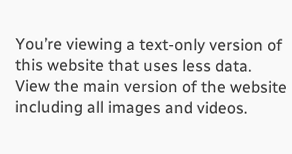You’re viewing a text-only version of this website that uses less data. View the main version of the website including all images and videos.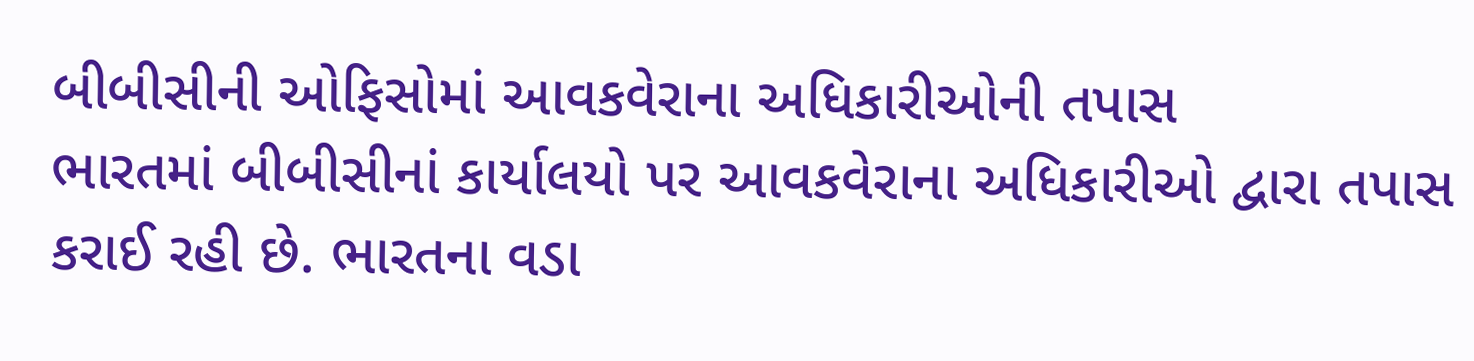બીબીસીની ઓફિસોમાં આવકવેરાના અધિકારીઓની તપાસ
ભારતમાં બીબીસીનાં કાર્યાલયો પર આવકવેરાના અધિકારીઓ દ્વારા તપાસ કરાઈ રહી છે. ભારતના વડા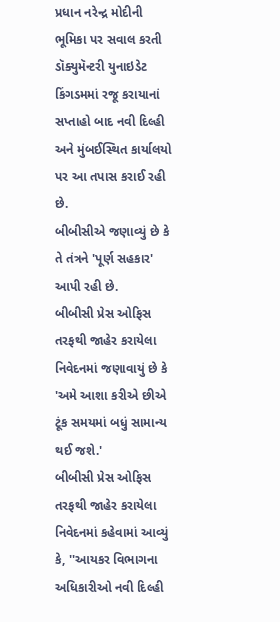પ્રધાન નરેન્દ્ર મોદીની ભૂમિકા પર સવાલ કરતી ડૉક્યુમૅન્ટરી યુનાઇડેટ કિંગડમમાં રજૂ કરાયાનાં સપ્તાહો બાદ નવી દિલ્હી અને મુંબઈસ્થિત કાર્યાલયો પર આ તપાસ કરાઈ રહી છે.
બીબીસીએ જણાવ્યું છે કે તે તંત્રને 'પૂર્ણ સહકાર' આપી રહી છે.
બીબીસી પ્રેસ ઓફિસ તરફથી જાહેર કરાયેલા નિવેદનમાં જણાવાયું છે કે 'અમે આશા કરીએ છીએ ટૂંક સમયમાં બધું સામાન્ય થઈ જશે.'
બીબીસી પ્રેસ ઓફિસ તરફથી જાહેર કરાયેલા નિવેદનમાં કહેવામાં આવ્યું કે, ''આયકર વિભાગના અધિકારીઓ નવી દિલ્હી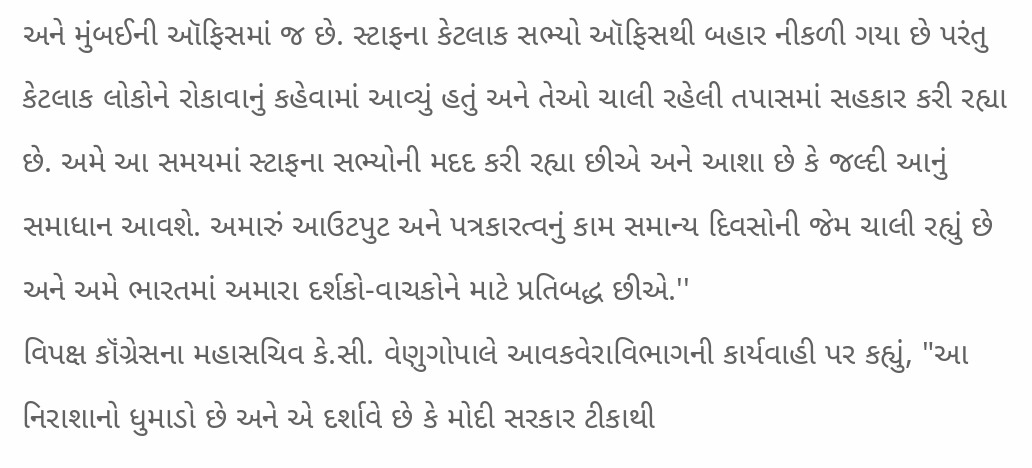અને મુંબઈની ઑફિસમાં જ છે. સ્ટાફના કેટલાક સભ્યો ઑફિસથી બહાર નીકળી ગયા છે પરંતુ કેટલાક લોકોને રોકાવાનું કહેવામાં આવ્યું હતું અને તેઓ ચાલી રહેલી તપાસમાં સહકાર કરી રહ્યા છે. અમે આ સમયમાં સ્ટાફના સભ્યોની મદદ કરી રહ્યા છીએ અને આશા છે કે જલ્દી આનું સમાધાન આવશે. અમારું આઉટપુટ અને પત્રકારત્વનું કામ સમાન્ય દિવસોની જેમ ચાલી રહ્યું છે અને અમે ભારતમાં અમારા દર્શકો-વાચકોને માટે પ્રતિબદ્ધ છીએ.''
વિપક્ષ કૉંગ્રેસના મહાસચિવ કે.સી. વેણુગોપાલે આવકવેરાવિભાગની કાર્યવાહી પર કહ્યું, "આ નિરાશાનો ધુમાડો છે અને એ દર્શાવે છે કે મોદી સરકાર ટીકાથી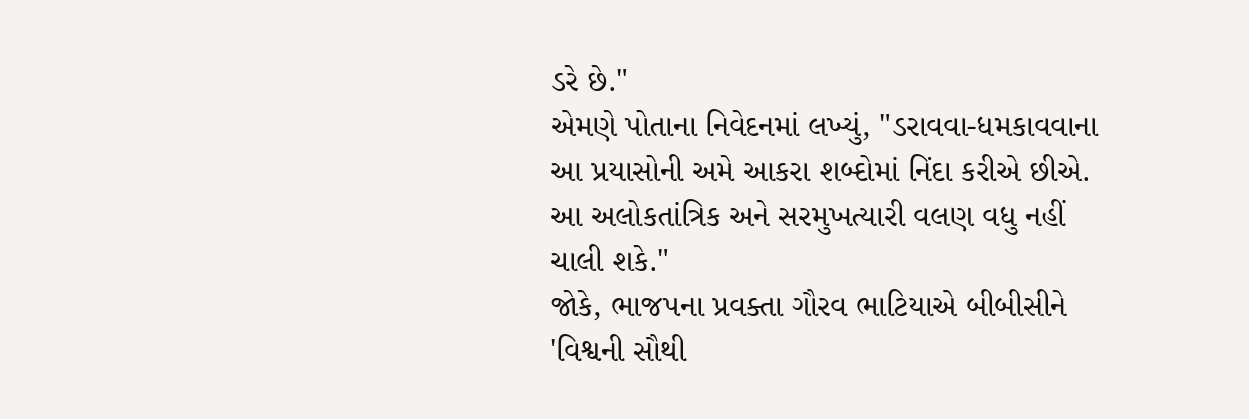ડરે છે."
એમણે પોતાના નિવેદનમાં લખ્યું, "ડરાવવા-ધમકાવવાના આ પ્રયાસોની અમે આકરા શબ્દોમાં નિંદા કરીએ છીએ. આ અલોકતાંત્રિક અને સરમુખત્યારી વલણ વધુ નહીં ચાલી શકે."
જોકે, ભાજપના પ્રવક્તા ગૌરવ ભાટિયાએ બીબીસીને 'વિશ્વની સૌથી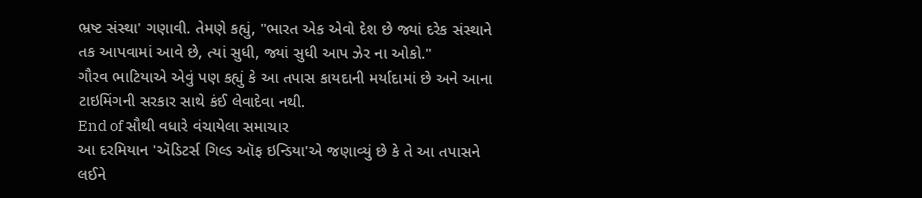ભ્રષ્ટ સંસ્થા' ગણાવી. તેમણે કહ્યું, "ભારત એક એવો દેશ છે જ્યાં દરેક સંસ્થાને તક આપવામાં આવે છે, ત્યાં સુધી, જ્યાં સુધી આપ ઝેર ના ઓકો."
ગૌરવ ભાટિયાએ એવું પણ કહ્યું કે આ તપાસ કાયદાની મર્યાદામાં છે અને આના ટાઇમિંગની સરકાર સાથે કંઈ લેવાદેવા નથી.
End of સૌથી વધારે વંચાયેલા સમાચાર
આ દરમિયાન 'ઍડિટર્સ ગિલ્ડ ઑફ ઇન્ડિયા'એ જણાવ્યું છે કે તે આ તપાસને લઈને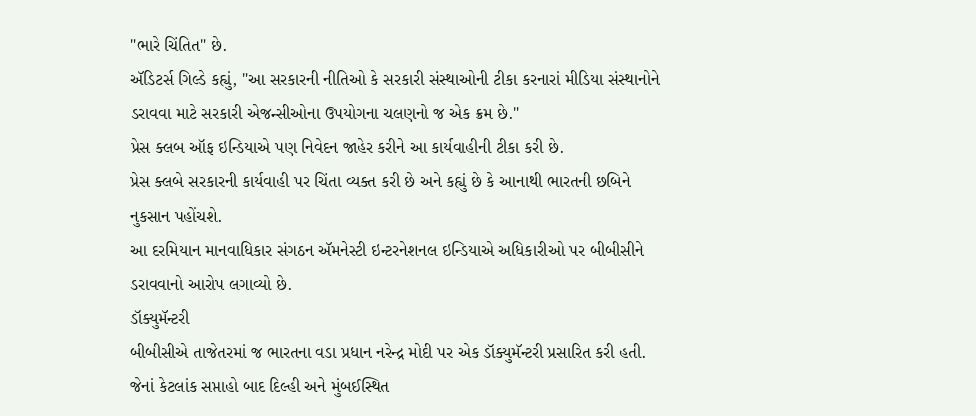"ભારે ચિંતિત" છે.
ઍડિટર્સ ગિલ્ડે કહ્યું, "આ સરકારની નીતિઓ કે સરકારી સંસ્થાઓની ટીકા કરનારાં મીડિયા સંસ્થાનોને ડરાવવા માટે સરકારી એજન્સીઓના ઉપયોગના ચલણનો જ એક ક્રમ છે."
પ્રેસ ક્લબ ઑફ ઇન્ડિયાએ પણ નિવેદન જાહેર કરીને આ કાર્યવાહીની ટીકા કરી છે.
પ્રેસ ક્લબે સરકારની કાર્યવાહી પર ચિંતા વ્યક્ત કરી છે અને કહ્યું છે કે આનાથી ભારતની છબિને નુકસાન પહોંચશે.
આ દરમિયાન માનવાધિકાર સંગઠન ઍમનેસ્ટી ઇન્ટરનેશનલ ઇન્ડિયાએ અધિકારીઓ પર બીબીસીને ડરાવવાનો આરોપ લગાવ્યો છે.
ડૉક્યુમૅન્ટરી
બીબીસીએ તાજેતરમાં જ ભારતના વડા પ્રધાન નરેન્દ્ર મોદી પર એક ડૉક્યુમૅન્ટરી પ્રસારિત કરી હતી. જેનાં કેટલાંક સપ્તાહો બાદ દિલ્હી અને મુંબઈસ્થિત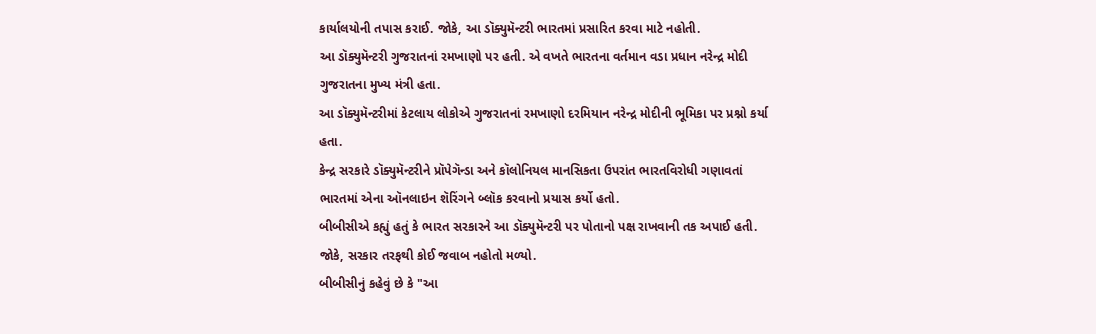કાર્યાલયોની તપાસ કરાઈ. જોકે, આ ડૉક્યુમૅન્ટરી ભારતમાં પ્રસારિત કરવા માટે નહોતી.
આ ડૉક્યુમૅન્ટરી ગુજરાતનાં રમખાણો પર હતી. એ વખતે ભારતના વર્તમાન વડા પ્રધાન નરેન્દ્ર મોદી ગુજરાતના મુખ્ય મંત્રી હતા.
આ ડૉક્યુમૅન્ટરીમાં કેટલાય લોકોએ ગુજરાતનાં રમખાણો દરમિયાન નરેન્દ્ર મોદીની ભૂમિકા પર પ્રશ્નો કર્યા હતા.
કેન્દ્ર સરકારે ડૉક્યુમૅન્ટરીને પ્રૉપેગૅન્ડા અને કૉલોનિયલ માનસિકતા ઉપરાંત ભારતવિરોધી ગણાવતાં ભારતમાં એના ઑનલાઇન શૅરિંગને બ્લૉક કરવાનો પ્રયાસ કર્યો હતો.
બીબીસીએ કહ્યું હતું કે ભારત સરકારને આ ડૉક્યુમૅન્ટરી પર પોતાનો પક્ષ રાખવાની તક અપાઈ હતી. જોકે, સરકાર તરફથી કોઈ જવાબ નહોતો મળ્યો.
બીબીસીનું કહેવું છે કે "આ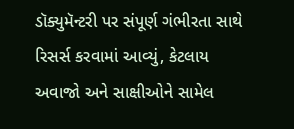ડૉક્યુમૅન્ટરી પર સંપૂર્ણ ગંભીરતા સાથે રિસર્સ કરવામાં આવ્યું, કેટલાય અવાજો અને સાક્ષીઓને સામેલ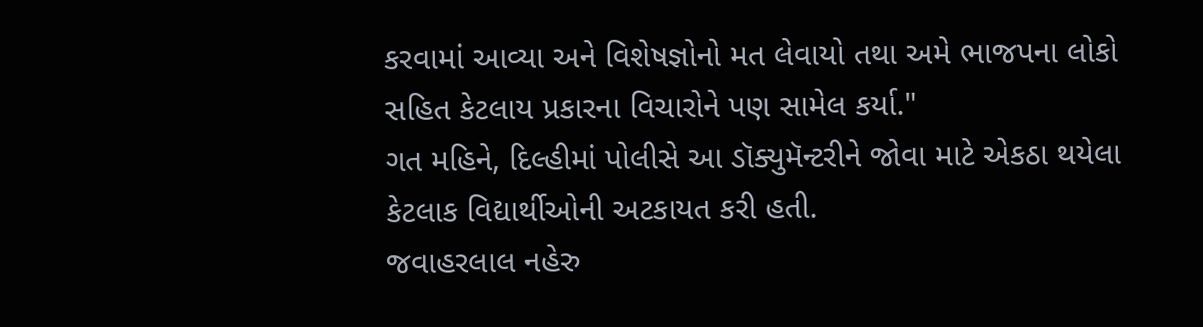કરવામાં આવ્યા અને વિશેષજ્ઞોનો મત લેવાયો તથા અમે ભાજપના લોકો સહિત કેટલાય પ્રકારના વિચારોને પણ સામેલ કર્યા."
ગત મહિને, દિલ્હીમાં પોલીસે આ ડૉક્યુમૅન્ટરીને જોવા માટે એકઠા થયેલા કેટલાક વિદ્યાર્થીઓની અટકાયત કરી હતી.
જવાહરલાલ નહેરુ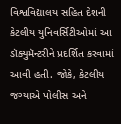વિશ્વવિદ્યાલય સહિત દેશની કેટલીય યુનિવર્સિટીઓમાં આ ડૉક્યુમૅન્ટરીને પ્રદર્શિત કરવામાં આવી હતી. જોકે, કેટલીય જગ્યાએ પોલીસ અને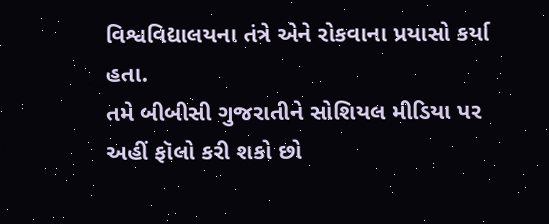વિશ્વવિદ્યાલયના તંત્રે એને રોકવાના પ્રયાસો કર્યા હતા.
તમે બીબીસી ગુજરાતીને સોશિયલ મીડિયા પર અહીં ફૉલો કરી શકો છો